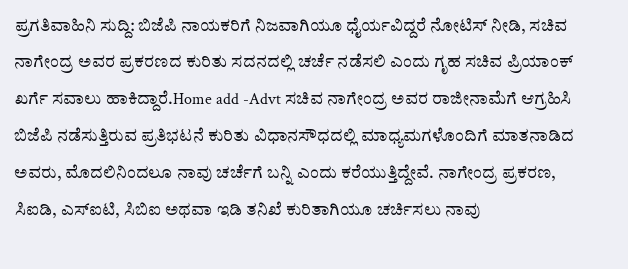ಪ್ರಗತಿವಾಹಿನಿ ಸುದ್ದಿ: ಬಿಜೆಪಿ ನಾಯಕರಿಗೆ ನಿಜವಾಗಿಯೂ ಧೈರ್ಯವಿದ್ದರೆ ನೋಟಿಸ್ ನೀಡಿ, ಸಚಿವ ನಾಗೇಂದ್ರ ಅವರ ಪ್ರಕರಣದ ಕುರಿತು ಸದನದಲ್ಲಿ ಚರ್ಚೆ ನಡೆಸಲಿ ಎಂದು ಗೃಹ ಸಚಿವ ಪ್ರಿಯಾಂಕ್ ಖರ್ಗೆ ಸವಾಲು ಹಾಕಿದ್ದಾರೆ.Home add -Advt ಸಚಿವ ನಾಗೇಂದ್ರ ಅವರ ರಾಜೀನಾಮೆಗೆ ಆಗ್ರಹಿಸಿ ಬಿಜೆಪಿ ನಡೆಸುತ್ತಿರುವ ಪ್ರತಿಭಟನೆ ಕುರಿತು ವಿಧಾನಸೌಧದಲ್ಲಿ ಮಾಧ್ಯಮಗಳೊಂದಿಗೆ ಮಾತನಾಡಿದ ಅವರು, ಮೊದಲಿನಿಂದಲೂ ನಾವು ಚರ್ಚೆಗೆ ಬನ್ನಿ ಎಂದು ಕರೆಯುತ್ತಿದ್ದೇವೆ. ನಾಗೇಂದ್ರ ಪ್ರಕರಣ, ಸಿಐಡಿ, ಎಸ್ಐಟಿ, ಸಿಬಿಐ ಅಥವಾ ಇಡಿ ತನಿಖೆ ಕುರಿತಾಗಿಯೂ ಚರ್ಚಿಸಲು ನಾವು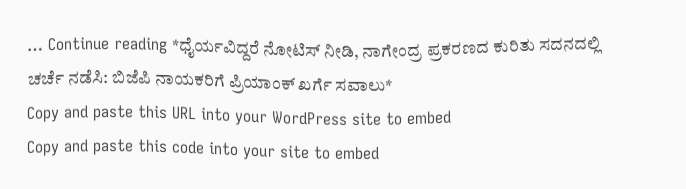… Continue reading *ಧೈರ್ಯವಿದ್ದರೆ ನೋಟಿಸ್ ನೀಡಿ, ನಾಗೇಂದ್ರ ಪ್ರಕರಣದ ಕುರಿತು ಸದನದಲ್ಲಿ ಚರ್ಚೆ ನಡೆಸಿ: ಬಿಜೆಪಿ ನಾಯಕರಿಗೆ ಪ್ರಿಯಾಂಕ್ ಖರ್ಗೆ ಸವಾಲು*
Copy and paste this URL into your WordPress site to embed
Copy and paste this code into your site to embed